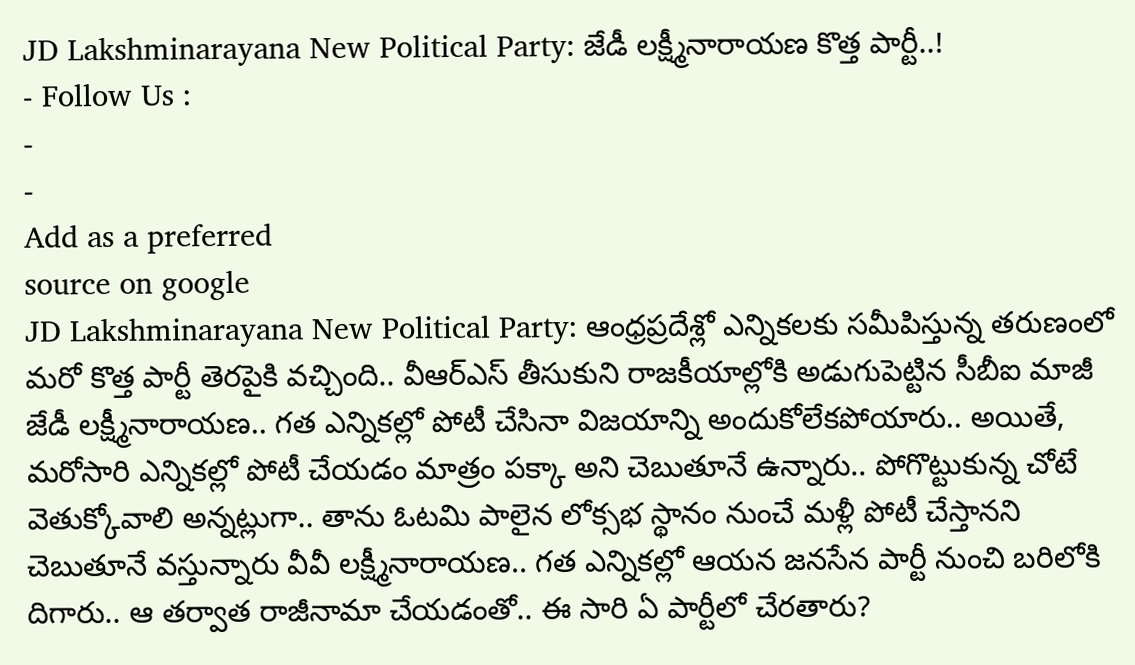JD Lakshminarayana New Political Party: జేడీ లక్ష్మీనారాయణ కొత్త పార్టీ..!
- Follow Us :
-
-
Add as a preferred
source on google
JD Lakshminarayana New Political Party: ఆంధ్రప్రదేశ్లో ఎన్నికలకు సమీపిస్తున్న తరుణంలో మరో కొత్త పార్టీ తెరపైకి వచ్చింది.. వీఆర్ఎస్ తీసుకుని రాజకీయాల్లోకి అడుగుపెట్టిన సీబీఐ మాజీ జేడీ లక్ష్మీనారాయణ.. గత ఎన్నికల్లో పోటీ చేసినా విజయాన్ని అందుకోలేకపోయారు.. అయితే, మరోసారి ఎన్నికల్లో పోటీ చేయడం మాత్రం పక్కా అని చెబుతూనే ఉన్నారు.. పోగొట్టుకున్న చోటే వెతుక్కోవాలి అన్నట్లుగా.. తాను ఓటమి పాలైన లోక్సభ స్థానం నుంచే మళ్లీ పోటీ చేస్తానని చెబుతూనే వస్తున్నారు వీవీ లక్ష్మీనారాయణ.. గత ఎన్నికల్లో ఆయన జనసేన పార్టీ నుంచి బరిలోకి దిగారు.. ఆ తర్వాత రాజీనామా చేయడంతో.. ఈ సారి ఏ పార్టీలో చేరతారు?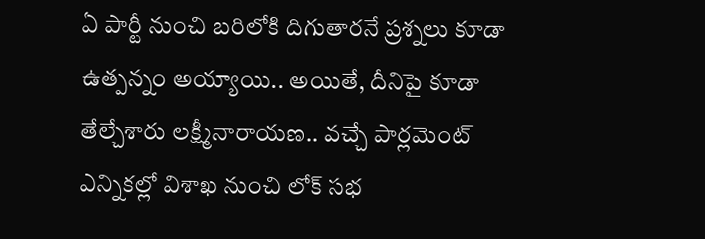ఏ పార్టీ నుంచి బరిలోకి దిగుతారనే ప్రశ్నలు కూడా ఉత్పన్నం అయ్యాయి.. అయితే, దీనిపై కూడా తేల్చేశారు లక్ష్మీనారాయణ.. వచ్చే పార్లమెంట్ ఎన్నికల్లో విశాఖ నుంచి లోక్ సభ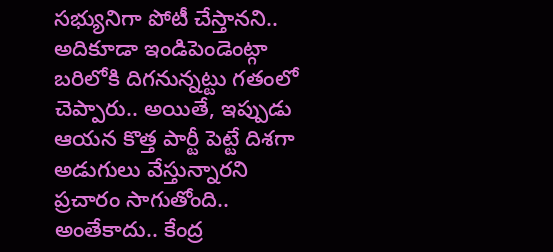సభ్యునిగా పోటీ చేస్తానని.. అదికూడా ఇండిపెండెంట్గా బరిలోకి దిగనున్నట్టు గతంలో చెప్పారు.. అయితే, ఇప్పుడు ఆయన కొత్త పార్టీ పెట్టే దిశగా అడుగులు వేస్తున్నారని ప్రచారం సాగుతోంది.. అంతేకాదు.. కేంద్ర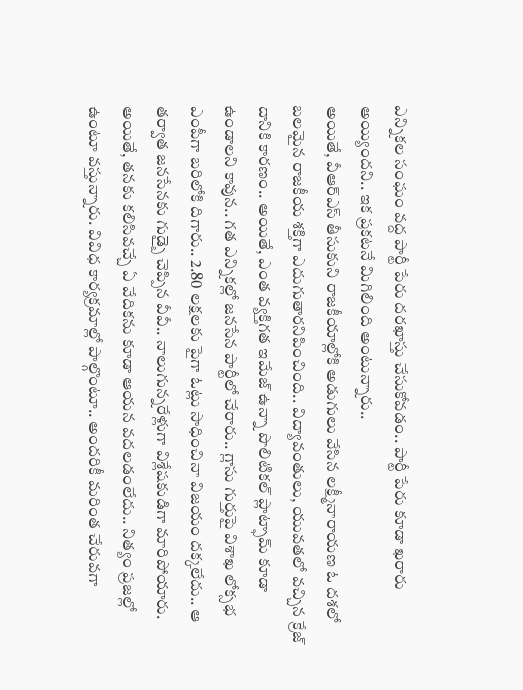ఎన్నికల సంఘం వద్ద పార్టీ పేరు దరఖాస్తు చేసుకోవడం.. పార్టీ పేరు కూడా ఖరారు అయ్యిందని.. ఇక ప్రకటనే మిగిలింది అంటున్నారు..
అయితే, వీఆర్ఎస్ తీసుకుని రాజకీయాల్లోకి అడుగులు వేసిన లక్ష్మీనారాయణ ఓ దశలో బలమైన రాజకీయ శక్తిగా ఎదుగుతారనిపించింది.. విద్యావంతులు, యువతలో వచ్చిన క్రేజ్ దానికి కారణం.. అయితే, ఎంత వ్యక్తిగత ఇమేజ్ ఉన్నా పొలిటికల్ ప్లాట్ఫామ్ కూడా ఉండాలని కావున.. గత ఎన్నికల్లో జనసేన పార్టీలో చేరారు.. గ్లాసు గుర్తుపై విశాఖ లోక్సభ ఎంపీగా బరిలోకి దిగారు.. 2.80 లక్షలకు పైగా ఓట్లు సాధించినా విజయం దక్కలేదు.. ఆ తర్వాత జనసేనకు గుడ్బై చెప్పిన వీవీ.. నాలుగున్నరేళ్లుగా విశ్లేషకుడిగా మారిపోయారు. అయితే, తనకు కలిసివచ్చే ఏ వేదికను కూడా ఆయన వదలడంలేదు.. నిత్యం ప్రజల్లో ఉంటూ వస్తున్నారు. వివిధ కార్యక్రమాల్లో పాల్గొంటూ.. అందరికీ మరింత చేరువగా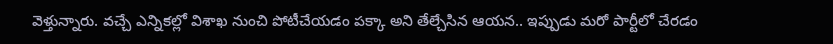వెళ్తున్నారు. వచ్చే ఎన్నికల్లో విశాఖ నుంచి పోటీచేయడం పక్కా అని తేల్చేసిన ఆయన.. ఇప్పుడు మరో పార్టీలో చేరడం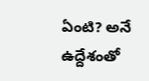ఏంటి? అనే ఉద్దేశంతో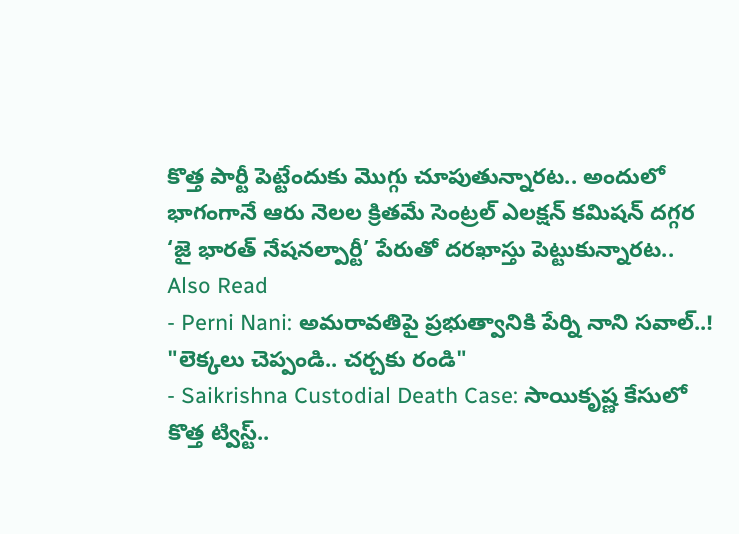కొత్త పార్టీ పెట్టేందుకు మొగ్గు చూపుతున్నారట.. అందులో భాగంగానే ఆరు నెలల క్రితమే సెంట్రల్ ఎలక్షన్ కమిషన్ దగ్గర ‘జై భారత్ నేషనల్పార్టీ’ పేరుతో దరఖాస్తు పెట్టుకున్నారట..
Also Read
- Perni Nani: అమరావతిపై ప్రభుత్వానికి పేర్ని నాని సవాల్..! "లెక్కలు చెప్పండి.. చర్చకు రండి"
- Saikrishna Custodial Death Case: సాయికృష్ణ కేసులో కొత్త ట్విస్ట్..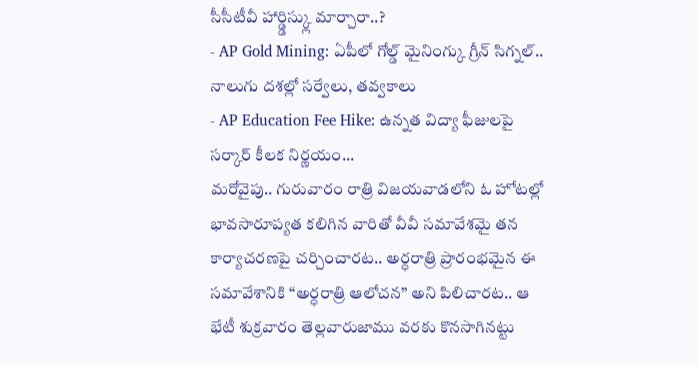సీసీటీవీ హార్డ్డిస్క్లు మార్చారా..?
- AP Gold Mining: ఏపీలో గోల్డ్ మైనింగ్కు గ్రీన్ సిగ్నల్.. నాలుగు దశల్లో సర్వేలు, తవ్వకాలు
- AP Education Fee Hike: ఉన్నత విద్యా ఫీజులపై సర్కార్ కీలక నిర్ణయం...
మరోవైపు.. గురువారం రాత్రి విజయవాడలోని ఓ హోటల్లో భావసారూప్యత కలిగిన వారితో వీవీ సమావేశమై తన కార్యాచరణపై చర్చించారట.. అర్ధరాత్రి ప్రారంభమైన ఈ సమావేశానికి “అర్ధరాత్రి ఆలోచన” అని పిలిచారట.. ఆ భేటీ శుక్రవారం తెల్లవారుజాము వరకు కొనసాగినట్టు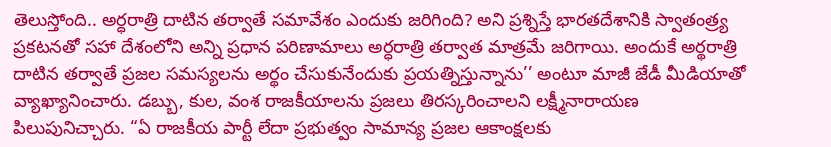తెలుస్తోంది.. అర్ధరాత్రి దాటిన తర్వాతే సమావేశం ఎందుకు జరిగింది? అని ప్రశ్నిస్తే భారతదేశానికి స్వాతంత్ర్య ప్రకటనతో సహా దేశంలోని అన్ని ప్రధాన పరిణామాలు అర్ధరాత్రి తర్వాత మాత్రమే జరిగాయి. అందుకే అర్థరాత్రి దాటిన తర్వాతే ప్రజల సమస్యలను అర్థం చేసుకునేందుకు ప్రయత్నిస్తున్నాను’’ అంటూ మాజీ జేడీ మీడియాతో వ్యాఖ్యానించారు. డబ్బు, కుల, వంశ రాజకీయాలను ప్రజలు తిరస్కరించాలని లక్ష్మీనారాయణ పిలుపునిచ్చారు. “ఏ రాజకీయ పార్టీ లేదా ప్రభుత్వం సామాన్య ప్రజల ఆకాంక్షలకు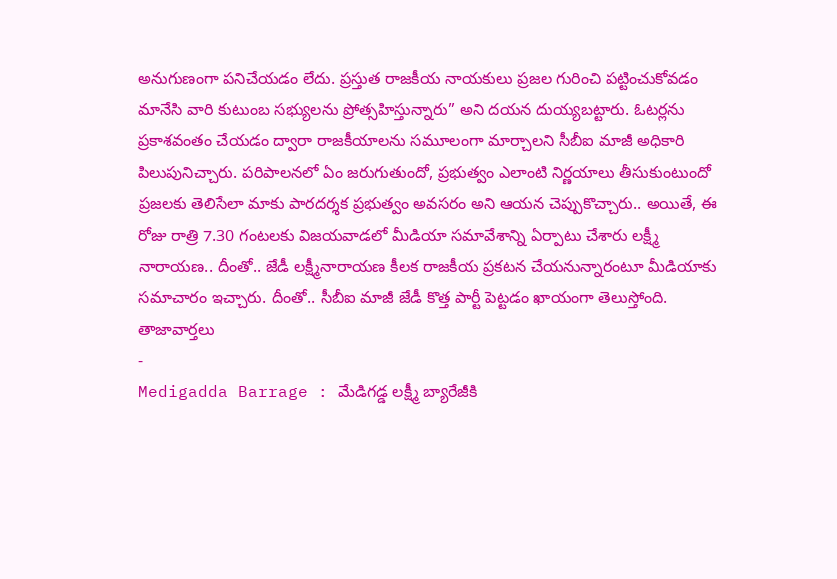అనుగుణంగా పనిచేయడం లేదు. ప్రస్తుత రాజకీయ నాయకులు ప్రజల గురించి పట్టించుకోవడం మానేసి వారి కుటుంబ సభ్యులను ప్రోత్సహిస్తున్నారు” అని దయన దుయ్యబట్టారు. ఓటర్లను ప్రకాశవంతం చేయడం ద్వారా రాజకీయాలను సమూలంగా మార్చాలని సీబీఐ మాజీ అధికారి పిలుపునిచ్చారు. పరిపాలనలో ఏం జరుగుతుందో, ప్రభుత్వం ఎలాంటి నిర్ణయాలు తీసుకుంటుందో ప్రజలకు తెలిసేలా మాకు పారదర్శక ప్రభుత్వం అవసరం అని ఆయన చెప్పుకొచ్చారు.. అయితే, ఈ రోజు రాత్రి 7.30 గంటలకు విజయవాడలో మీడియా సమావేశాన్ని ఏర్పాటు చేశారు లక్ష్మీ నారాయణ.. దీంతో.. జేడీ లక్ష్మీనారాయణ కీలక రాజకీయ ప్రకటన చేయనున్నారంటూ మీడియాకు సమాచారం ఇచ్చారు. దీంతో.. సీబీఐ మాజీ జేడీ కొత్త పార్టీ పెట్టడం ఖాయంగా తెలుస్తోంది.
తాజావార్తలు
-
Medigadda Barrage : మేడిగడ్డ లక్ష్మీ బ్యారేజీకి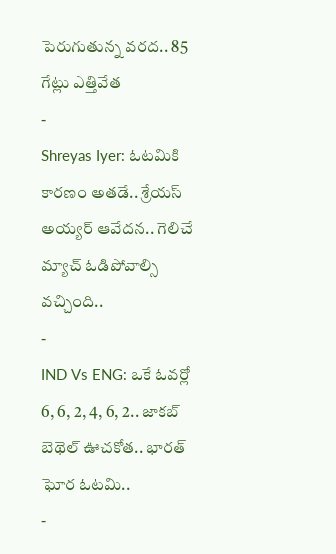పెరుగుతున్న వరద.. 85 గేట్లు ఎత్తివేత
-
Shreyas Iyer: ఓటమికి కారణం అతడే.. శ్రేయస్ అయ్యర్ ఆవేదన.. గెలిచే మ్యాచ్ ఓడిపోవాల్సి వచ్చింది..
-
IND Vs ENG: ఒకే ఓవర్లో 6, 6, 2, 4, 6, 2.. జాకబ్ బెథెల్ ఊచకోత.. భారత్ ఘోర ఓటమి..
-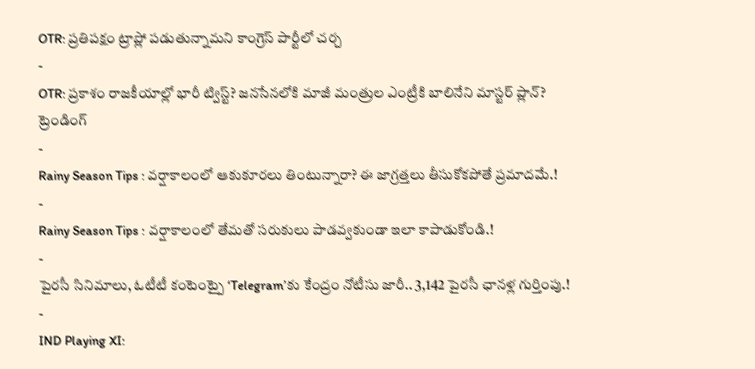OTR: ప్రతిపక్షం ట్రాప్లో పడుతున్నామని కాంగ్రెస్ పార్టీలో చర్చ
-
OTR: ప్రకాశం రాజకీయాల్లో భారీ ట్విస్ట్? జనసేనలోకి మాజీ మంత్రుల ఎంట్రీకి బాలినేని మాస్టర్ ప్లాన్?
ట్రెండింగ్
-
Rainy Season Tips : వర్షాకాలంలో ఆకుకూరలు తింటున్నారా? ఈ జాగ్రత్తలు తీసుకోకపోతే ప్రమాదమే.!
-
Rainy Season Tips : వర్షాకాలంలో తేమతో సరుకులు పాడవ్వకుండా ఇలా కాపాడుకోండి.!
-
పైరసీ సినిమాలు, ఓటీటీ కంటెంట్పై ‘Telegram’కు కేంద్రం నోటీసు జారీ.. 3,142 పైరసీ ఛానళ్ల గుర్తింపు.!
-
IND Playing XI: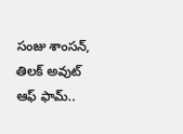సంజు శాంసన్, తిలక్ అవుట్ ఆఫ్ ఫామ్..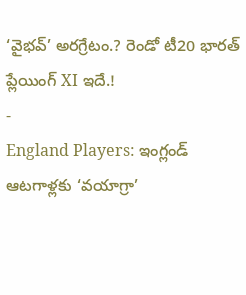‘వైభవ్’ అరగ్రేటం.? రెండో టీ20 భారత్ ప్లేయింగ్ XI ఇదే.!
-
England Players: ఇంగ్లండ్ ఆటగాళ్లకు ‘వయాగ్రా’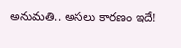అనుమతి.. అసలు కారణం ఇదే!